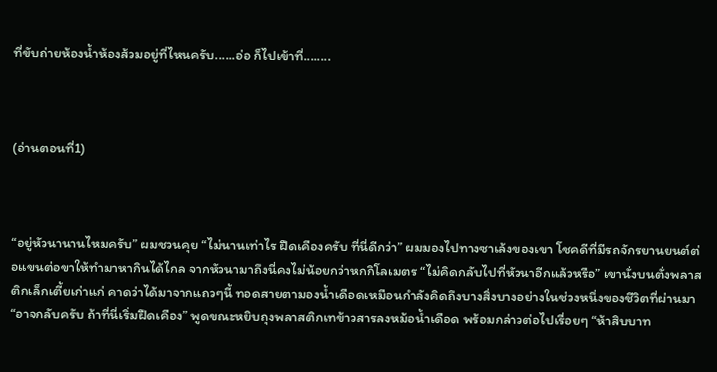ที่ขับถ่ายห้องน้ำห้องส้วมอยู่ที่ไหนครับ......อ่อ ก็ไปเข้าที่........



(อ่านตอนที่1)



“อยู่หัวนานานไหมครับ” ผมชวนคุย “ไม่นานเท่าไร ฝืดเคืองครับ ที่นี่ดีกว่า” ผมมองไปทางซาเล้งของเขา โชคดีที่มีรถจักรยานยนต์ต่อแขนต่อขาให้ทำมาหากินได้ไกล จากหัวนามาถึงนี่คงไม่น้อยกว่าหกกิโลเมตร “ไม่คิดกลับไปที่หัวนาอีกแล้วหรือ” เขานั่งบนตั่งพลาสติกเล็กเตี้ยเก่าแก่ คาดว่าได้มาจากแถวๆนี้ ทอดสายตามองน้ำเดือดเหมือนกำลังคิดถึงบางสิ่งบางอย่างในช่วงหนึ่งของชีวิตที่ผ่านมา “อาจกลับครับ ถ้าที่นี่เริ่มฝืดเคือง” พูดขณะหยิบถุงพลาสติกเทข้าวสารลงหม้อน้ำเดือด พร้อมกล่าวต่อไปเรื่อยๆ “ห้าสิบบาท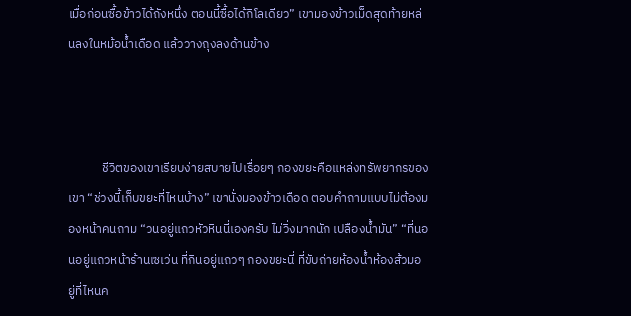เมื่อก่อนซื้อข้าวได้ถังหนึ่ง ตอนนี้ซื้อได้กิโลเดียว” เขามองข้าวเม็ดสุดท้ายหล่นลงในหม้อน้ำเดือด แล้ววางถุงลงด้านข้าง



            ชีวิตของเขาเรียบง่ายสบายไปเรื่อยๆ กองขยะคือแหล่งทรัพยากรของเขา “ช่วงนี้เก็บขยะที่ไหนบ้าง” เขานั่งมองข้าวเดือด ตอบคำถามแบบไม่ต้องมองหน้าคนถาม “วนอยู่แถวหัวหินนี่เองครับ ไม่วิ่งมากนัก เปลืองน้ำมัน” “ที่นอนอยู่แถวหน้าร้านเซเว่น ที่กินอยู่แถวๆ กองขยะนี่ ที่ขับถ่ายห้องน้ำห้องส้วมอยู่ที่ไหนค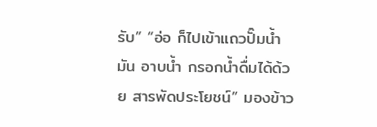รับ” “อ่อ ก็ไปเข้าแถวปั๊มน้ำมัน อาบน้ำ กรอกน้ำดื่มได้ด้วย สารพัดประโยชน์” มองข้าว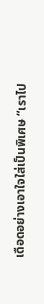เดือดอย่างเอาใจใส่เป็นพิเศษ “เราไป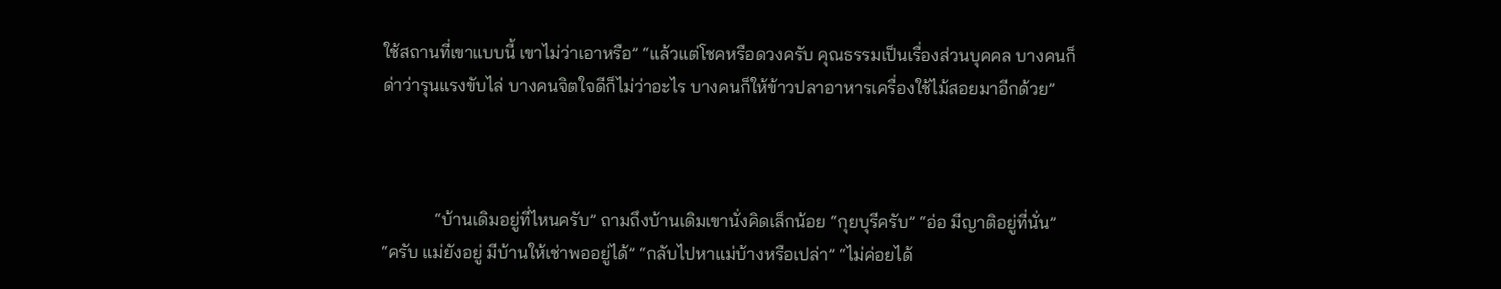ใช้สถานที่เขาแบบนี้ เขาไม่ว่าเอาหรือ” “แล้วแต่โชคหรือดวงครับ คุณธรรมเป็นเรื่องส่วนบุคคล บางคนก็ด่าว่ารุนแรงขับไล่ บางคนจิตใจดีก็ไม่ว่าอะไร บางคนก็ให้ข้าวปลาอาหารเครื่องใช้ไม้สอยมาอีกด้วย”



            “บ้านเดิมอยู่ที่ไหนครับ” ถามถึงบ้านเดิมเขานั่งคิดเล็กน้อย “กุยบุรีครับ” “อ่อ มีญาติอยู่ที่นั่น” “ครับ แม่ยังอยู่ มีบ้านให้เช่าพออยู่ได้” “กลับไปหาแม่บ้างหรือเปล่า” “ไม่ค่อยได้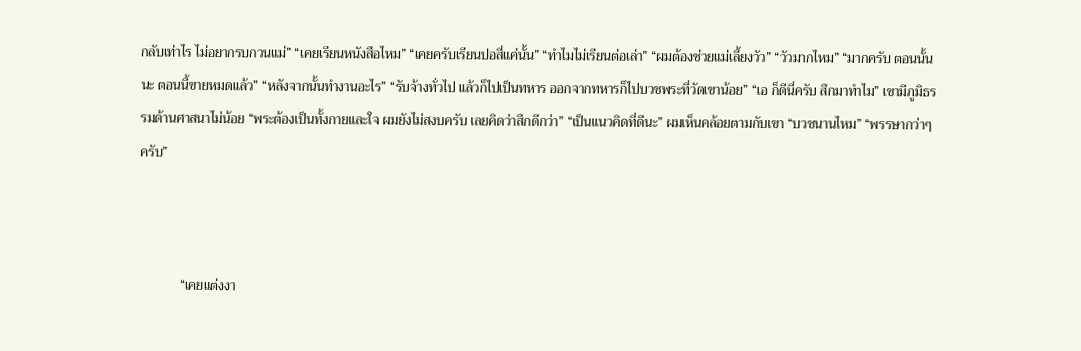กลับเท่าไร ไม่อยากรบกวนแม่” “เคยเรียนหนังสือไหม” “เคยครับเรียนปอสี่แค่นั้น” “ทำไมไม่เรียนต่อเล่า” “ผมต้องช่วยแม่เลี้ยงวัว” “วัวมากไหม” “มากครับ ตอนนั้นนะ ตอนนี้ขายหมดแล้ว” “หลังจากนั้นทำงานอะไร” “รับจ้างทั่วไป แล้วก็ไปเป็นทหาร ออกจากทหารก็ไปบวชพระที่วัดเขาน้อย” “เอ ก็ดีนี่ครับ สึกมาทำไม” เขามีภูมิธรรมด้านศาสนาไม่น้อย “พระต้องเป็นทั้งกายและใจ ผมยังไม่สงบครับ เลยคิดว่าสึกดีกว่า” “เป็นแนวคิดที่ดีนะ” ผมเห็นคล้อยตามกับเขา “บวชนานไหม” “พรรษากว่าๆ ครับ”



            “เคยแต่งงา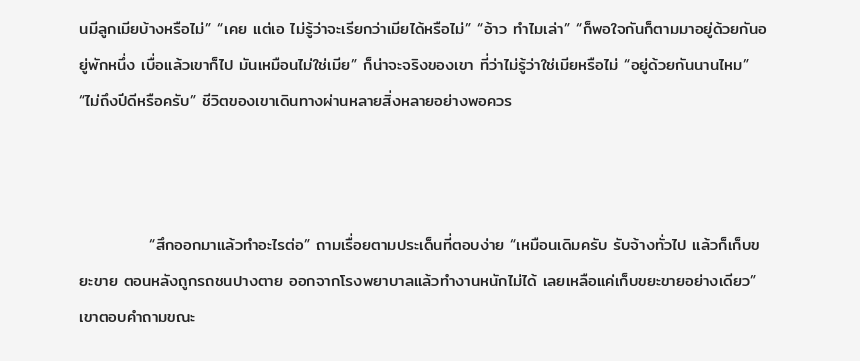นมีลูกเมียบ้างหรือไม่” “เคย แต่เอ ไม่รู้ว่าจะเรียกว่าเมียได้หรือไม่” “อ้าว ทำไมเล่า” “ก็พอใจกันก็ตามมาอยู่ด้วยกันอยู่พักหนึ่ง เบื่อแล้วเขาก็ไป มันเหมือนไม่ใช่เมีย” ก็น่าจะจริงของเขา ที่ว่าไม่รู้ว่าใช่เมียหรือไม่ “อยู่ด้วยกันนานไหม” “ไม่ถึงปีดีหรือครับ” ชีวิตของเขาเดินทางผ่านหลายสิ่งหลายอย่างพอควร



            “สึกออกมาแล้วทำอะไรต่อ” ถามเรื่อยตามประเด็นที่ตอบง่าย “เหมือนเดิมครับ รับจ้างทั่วไป แล้วก็เก็บขยะขาย ตอนหลังถูกรถชนปางตาย ออกจากโรงพยาบาลแล้วทำงานหนักไม่ได้ เลยเหลือแค่เก็บขยะขายอย่างเดียว” เขาตอบคำถามขณะ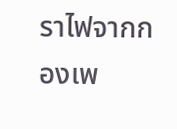ราไฟจากกองเพ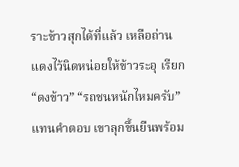ราะข้าวสุกได้ที่แล้ว เหลือถ่านแดงไว้นิดหน่อยให้ข้าวระอุ เรียก “ดงข้าว” “รถชนหนักไหมครับ” แทนคำตอบ เขาลุกขึ้นยืนพร้อม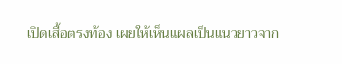เปิดเสื้อตรงท้อง เผยให้เห็นแผลเป็นแนวยาวจาก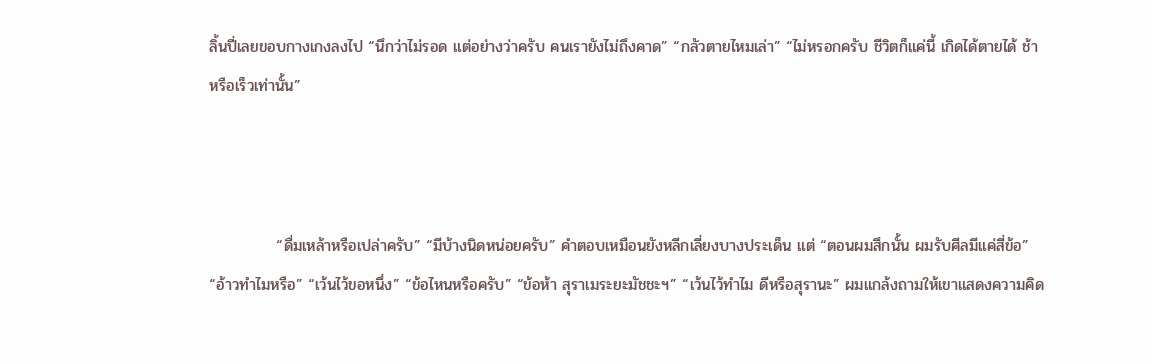ลิ้นปี่เลยขอบกางเกงลงไป “นึกว่าไม่รอด แต่อย่างว่าครับ คนเรายังไม่ถึงคาด” “กลัวตายไหมเล่า” “ไม่หรอกครับ ชีวิตก็แค่นี้ เกิดได้ตายได้ ช้าหรือเร็วเท่านั้น”



            “ดื่มเหล้าหรือเปล่าครับ” “มีบ้างนิดหน่อยครับ” คำตอบเหมือนยังหลีกเลี่ยงบางประเด็น แต่ “ตอนผมสึกนั้น ผมรับศีลมีแค่สี่ข้อ” “อ้าวทำไมหรือ” “เว้นไว้ขอหนึ่ง” “ข้อไหนหรือครับ” “ข้อห้า สุราเมระยะมัชชะฯ” “เว้นไว้ทำไม ดีหรือสุรานะ” ผมแกล้งถามให้เขาแสดงความคิด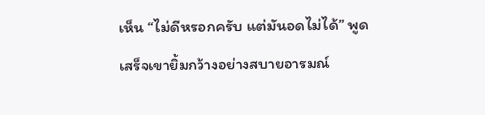เห็น “ไม่ดีหรอกครับ แต่มันอดไม่ได้” พูดเสร็จเขายิ้มกว้างอย่างสบายอารมณ์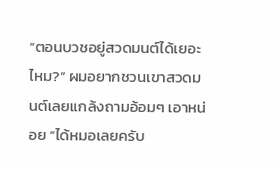“ตอนบวชอยู่สวดมนต์ได้เยอะไหม?” ผมอยากชวนเขาสวดมนต์เลยแกล้งถามอ้อมๆ เอาหน่อย “ได้หมอเลยครับ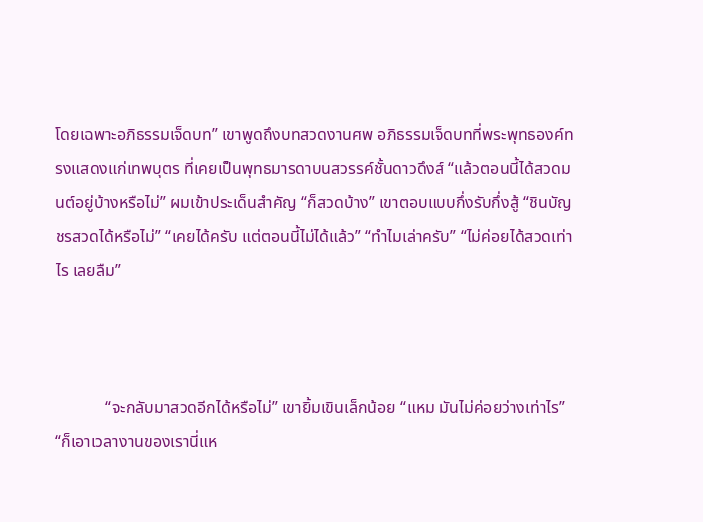โดยเฉพาะอภิธรรมเจ็ดบท” เขาพูดถึงบทสวดงานศพ อภิธรรมเจ็ดบทที่พระพุทธองค์ทรงแสดงแก่เทพบุตร ที่เคยเป็นพุทธมารดาบนสวรรค์ชั้นดาวดึงส์ “แล้วตอนนี้ได้สวดมนต์อยู่บ้างหรือไม่” ผมเข้าประเด็นสำคัญ “ก็สวดบ้าง” เขาตอบแบบกึ่งรับกึ่งสู้ “ชินบัญชรสวดได้หรือไม่” “เคยได้ครับ แต่ตอนนี้ไม่ได้แล้ว” “ทำไมเล่าครับ” “ไม่ค่อยได้สวดเท่าไร เลยลืม”



            “จะกลับมาสวดอีกได้หรือไม่” เขายิ้มเขินเล็กน้อย “แหม มันไม่ค่อยว่างเท่าไร” “ก็เอาเวลางานของเรานี่แห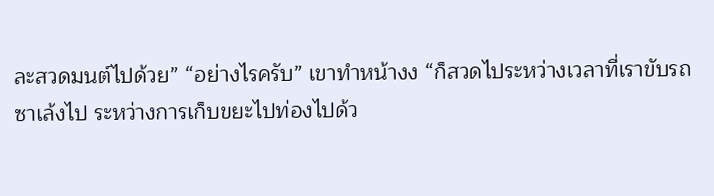ละสวดมนต์ไปด้วย” “อย่างไรครับ” เขาทำหน้างง “ก็สวดไประหว่างเวลาที่เราขับรถซาเล้งไป ระหว่างการเก็บขยะไปท่องไปด้ว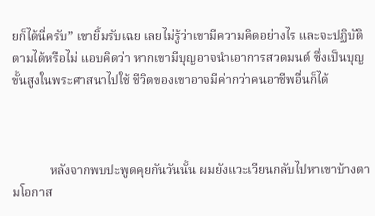ยก็ได้นี่ครับ” เขายิ้มรับเฉย เลยไม่รู้ว่าเขามีความคิดอย่างไร และจะปฏิบัติตามได้หรือไม่ แอบคิดว่า หากเขามีบุญอาจนำเอาการสวดมนต์ ซึ่งเป็นบุญขั้นสูงในพระศาสนาไปใช้ ชีวิตของเขาอาจมีค่ากว่าคนอาชีพอื่นก็ได้



            หลังจากพบปะพูดคุยกันวันนั้น ผมยังแวะเวียนกลับไปหาเขาบ้างตามโอกาส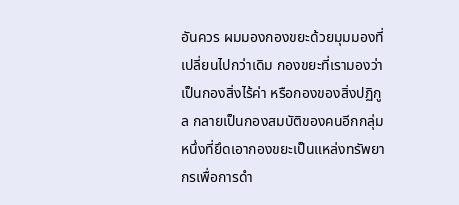อันควร ผมมองกองขยะด้วยมุมมองที่เปลี่ยนไปกว่าเดิม กองขยะที่เรามองว่าเป็นกองสิ่งไร้ค่า หรือกองของสิ่งปฏิกูล กลายเป็นกองสมบัติของคนอีกกลุ่มหนึ่งที่ยึดเอากองขยะเป็นแหล่งทรัพยากรเพื่อการดำ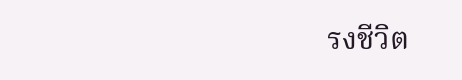รงชีวิต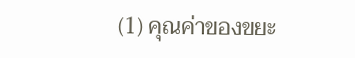(1) คุณค่าของขยะ